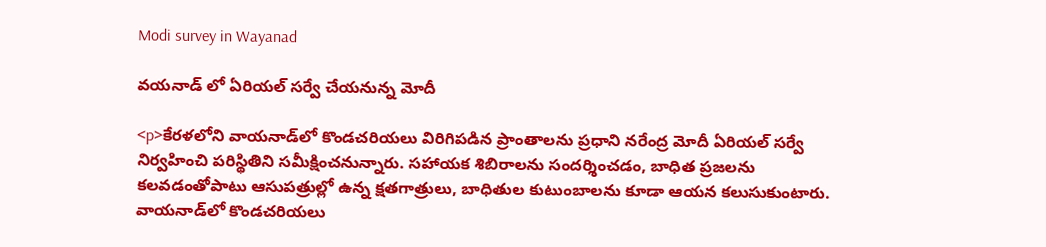Modi survey in Wayanad

వయనాడ్ లో ఏరియల్ సర్వే చేయనున్న మోదీ

<p>కేరళలోని వాయనాడ్‌లో కొండచరియలు విరిగిపడిన ప్రాంతాలను ప్రధాని నరేంద్ర మోదీ ఏరియల్ సర్వే నిర్వహించి పరిస్థితిని సమీక్షించనున్నారు. సహాయక శిబిరాలను సందర్శించడం, బాధిత ప్రజలను కలవడంతోపాటు ఆసుపత్రుల్లో ఉన్న క్షతగాత్రులు, బాధితుల కుటుంబాలను కూడా ఆయన కలుసుకుంటారు. వాయనాడ్‌లో కొండచరియలు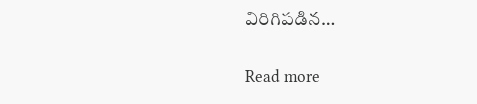విరిగిపడిన…

Read more